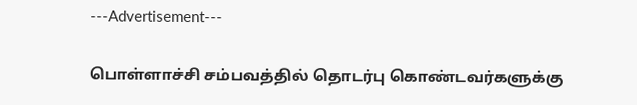---Advertisement---

பொள்ளாச்சி சம்பவத்தில் தொடர்பு கொண்டவர்களுக்கு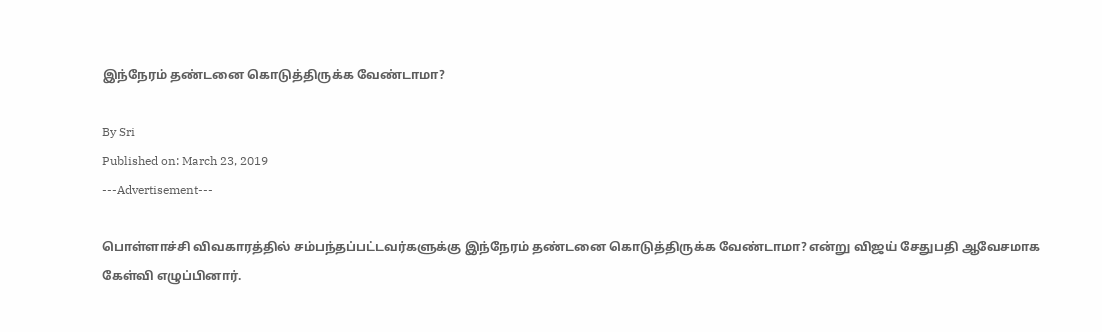இந்நேரம் தண்டனை கொடுத்திருக்க வேண்டாமா?

By Sri
Published on: March 23, 2019
---Advertisement---

பொள்ளாச்சி விவகாரத்தில் சம்பந்தப்பட்டவர்களுக்கு இந்நேரம் தண்டனை கொடுத்திருக்க வேண்டாமா? என்று விஜய் சேதுபதி ஆவேசமாக கேள்வி எழுப்பினார்.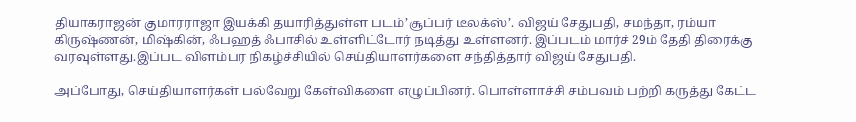தியாகராஜன் குமாரராஜா இயக்கி தயாரித்துள்ள படம்’சூப்பர் டீலக்ஸ்’. விஜய் சேதுபதி, சமந்தா, ரம்யா கிருஷ்ணன், மிஷ்கின், ஃபஹத் ஃபாசில் உள்ளிட்டோர் நடித்து உள்ளனர். இப்படம் மார்ச் 29ம் தேதி திரைக்கு வரவுள்ளது.இப்பட விளம்பர நிகழ்ச்சியில் செய்தியாளர்களை சந்தித்தார் விஜய் சேதுபதி.

அப்போது, செய்தியாளர்கள் பல்வேறு கேள்விகளை எழுப்பினர். பொள்ளாச்சி சம்பவம் பற்றி கருத்து கேட்ட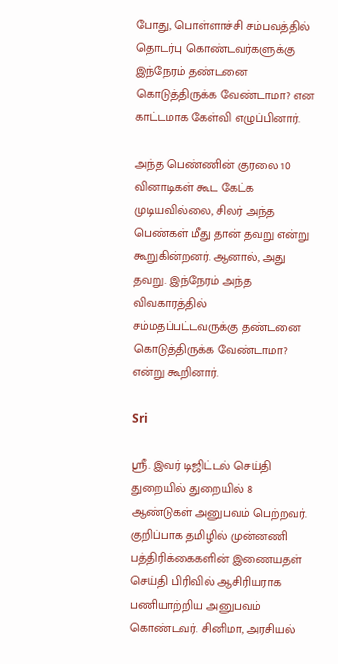போது, பொள்ளாச்சி சம்பவத்தில் தொடர்பு கொண்டவர்களுக்கு இந்நேரம் தண்டனை கொடுத்திருக்க வேண்டாமா? என காட்டமாக கேள்வி எழுப்பினார்.

அந்த பெண்ணின் குரலை 10 வினாடிகள் கூட கேட்க முடியவில்லை, சிலர் அந்த பெண்கள் மீது தான் தவறு என்று கூறுகின்றனர். ஆனால், அது தவறு. இந்நேரம் அந்த விவகாரத்தில் சம்மதப்பட்டவருக்கு தண்டனை கொடுத்திருக்க வேண்டாமா? என்று கூறினார்.

Sri

ஸ்ரீ. இவர் டிஜிட்டல் செய்தி துறையில் துறையில் 8 ஆண்டுகள் அனுபவம் பெற்றவர். குறிப்பாக தமிழில் முன்னணி பத்திரிக்கைகளின் இணையதள் செய்தி பிரிவில் ஆசிரியராக பணியாற்றிய அனுபவம் கொண்டவர். சினிமா, அரசியல்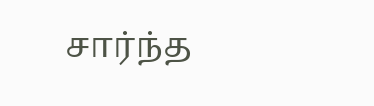சார்ந்த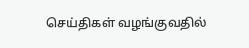செய்திகள் வழங்குவதில்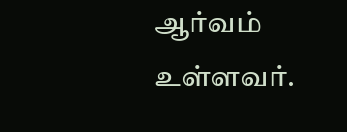ஆர்வம் உள்ளவர்.